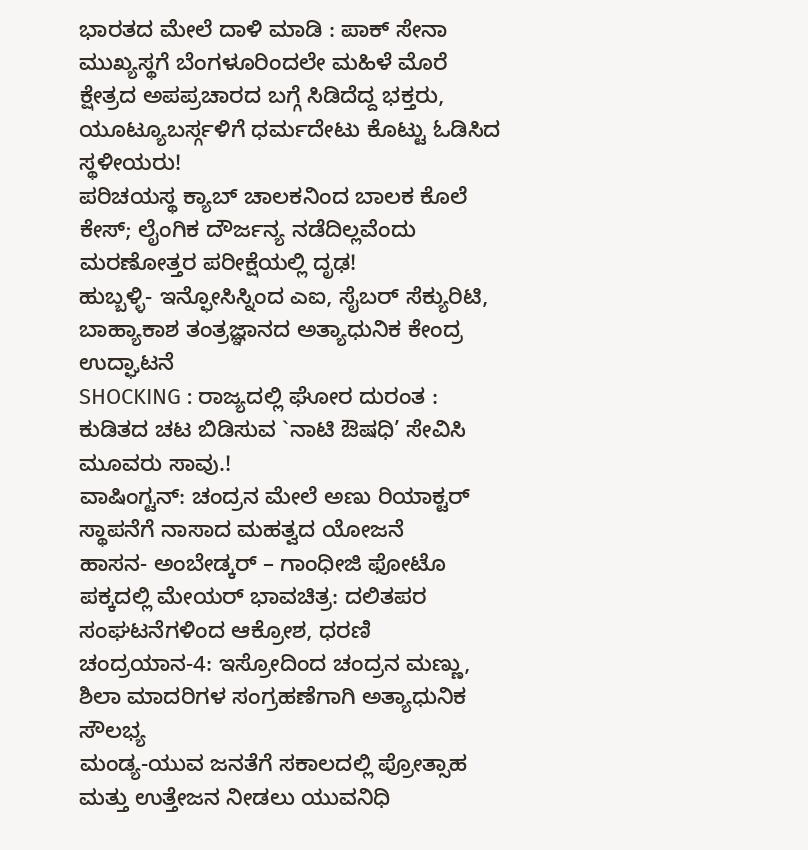ಭಾರತದ ಮೇಲೆ ದಾಳಿ ಮಾಡಿ : ಪಾಕ್ ಸೇನಾ ಮುಖ್ಯಸ್ಥಗೆ ಬೆಂಗಳೂರಿಂದಲೇ ಮಹಿಳೆ ಮೊರೆ
ಕ್ಷೇತ್ರದ ಅಪಪ್ರಚಾರದ ಬಗ್ಗೆ ಸಿಡಿದೆದ್ದ ಭಕ್ತರು, ಯೂಟ್ಯೂಬರ್ಸ್ಗಳಿಗೆ ಧರ್ಮದೇಟು ಕೊಟ್ಟು ಓಡಿಸಿದ ಸ್ಥಳೀಯರು!
ಪರಿಚಯಸ್ಥ ಕ್ಯಾಬ್ ಚಾಲಕನಿಂದ ಬಾಲಕ ಕೊಲೆ ಕೇಸ್; ಲೈಂಗಿಕ ದೌರ್ಜನ್ಯ ನಡೆದಿಲ್ಲವೆಂದು ಮರಣೋತ್ತರ ಪರೀಕ್ಷೆಯಲ್ಲಿ ದೃಢ!
ಹುಬ್ಬಳ್ಳಿ- ಇನ್ಫೋಸಿಸ್ನಿಂದ ಎಐ, ಸೈಬರ್ ಸೆಕ್ಯುರಿಟಿ, ಬಾಹ್ಯಾಕಾಶ ತಂತ್ರಜ್ಞಾನದ ಅತ್ಯಾಧುನಿಕ ಕೇಂದ್ರ ಉದ್ಘಾಟನೆ
SHOCKING : ರಾಜ್ಯದಲ್ಲಿ ಘೋರ ದುರಂತ : ಕುಡಿತದ ಚಟ ಬಿಡಿಸುವ `ನಾಟಿ ಔಷಧಿ’ ಸೇವಿಸಿ ಮೂವರು ಸಾವು.!
ವಾಷಿಂಗ್ಟನ್: ಚಂದ್ರನ ಮೇಲೆ ಅಣು ರಿಯಾಕ್ಟರ್ ಸ್ಥಾಪನೆಗೆ ನಾಸಾದ ಮಹತ್ವದ ಯೋಜನೆ
ಹಾಸನ- ಅಂಬೇಡ್ಕರ್ – ಗಾಂಧೀಜಿ ಫೋಟೊ ಪಕ್ಕದಲ್ಲಿ ಮೇಯರ್ ಭಾವಚಿತ್ರ: ದಲಿತಪರ ಸಂಘಟನೆಗಳಿಂದ ಆಕ್ರೋಶ, ಧರಣಿ
ಚಂದ್ರಯಾನ-4: ಇಸ್ರೋದಿಂದ ಚಂದ್ರನ ಮಣ್ಣು, ಶಿಲಾ ಮಾದರಿಗಳ ಸಂಗ್ರಹಣೆಗಾಗಿ ಅತ್ಯಾಧುನಿಕ ಸೌಲಭ್ಯ
ಮಂಡ್ಯ-ಯುವ ಜನತೆಗೆ ಸಕಾಲದಲ್ಲಿ ಪ್ರೋತ್ಸಾಹ ಮತ್ತು ಉತ್ತೇಜನ ನೀಡಲು ಯುವನಿಧಿ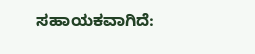ಸಹಾಯಕವಾಗಿದೆ: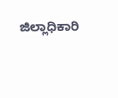ಜಿಲ್ಲಾಧಿಕಾರಿ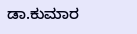ಡಾ.ಕುಮಾರ